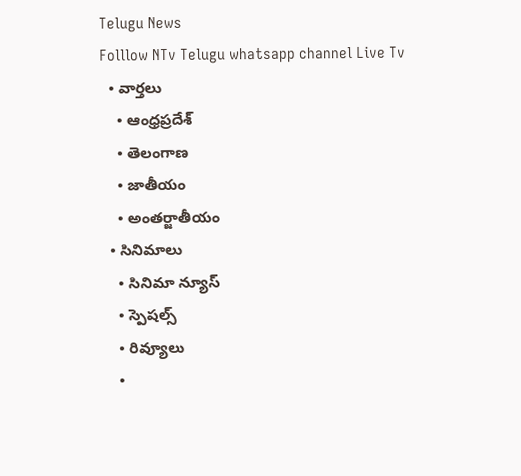Telugu News
Folllow NTv Telugu whatsapp channel Live Tv
  • వార్తలు
    • ఆంధ్రప్రదేశ్
    • తెలంగాణ
    • జాతీయం
    • అంతర్జాతీయం
  • సినిమాలు
    • సినిమా న్యూస్
    • స్పెషల్స్
    • రివ్యూలు
    •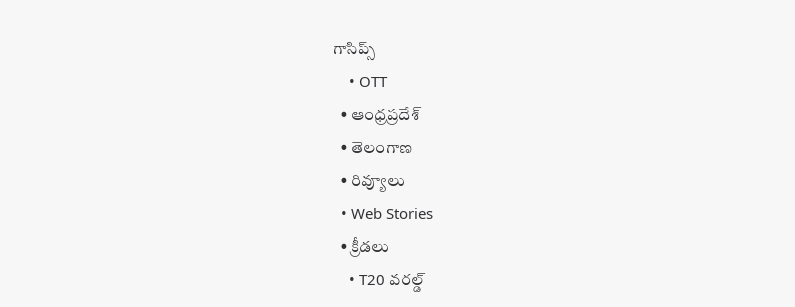గాసిప్స్
    • OTT
  • ఆంధ్రప్రదేశ్
  • తెలంగాణ
  • రివ్యూలు
  • Web Stories
  • క్రీడలు
    • T20 వరల్డ్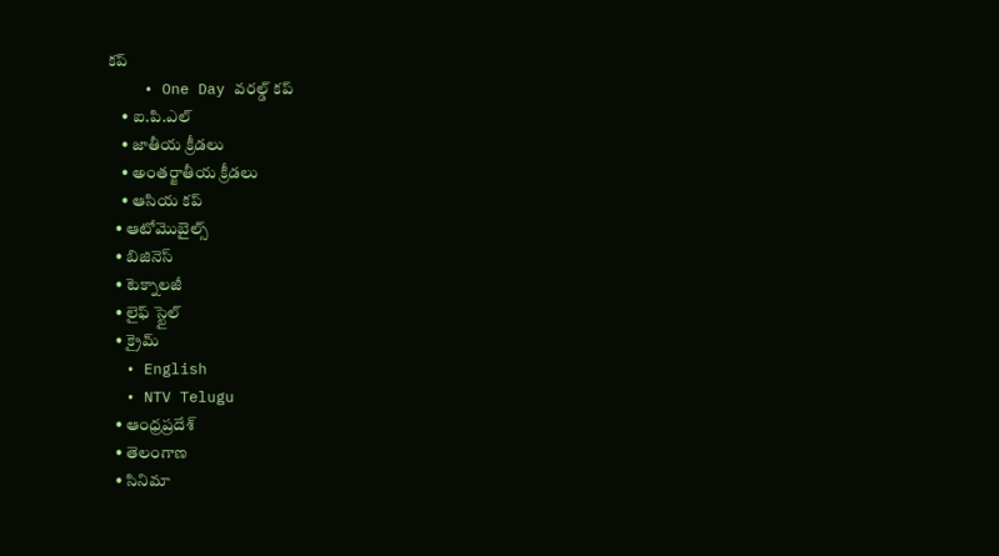కప్
    • One Day వరల్డ్ కప్
    • ఐ.పి.ఎల్
    • జాతీయ క్రీడలు
    • అంతర్జాతీయ క్రీడలు
    • ఆసియ కప్
  • ఆటోమొబైల్స్
  • బిజినెస్‌
  • టెక్నాలజీ
  • లైఫ్ స్టైల్
  • క్రైమ్
  • English
  • NTV Telugu
  • ఆంధ్రప్రదేశ్
  • తెలంగాణ
  • సినిమా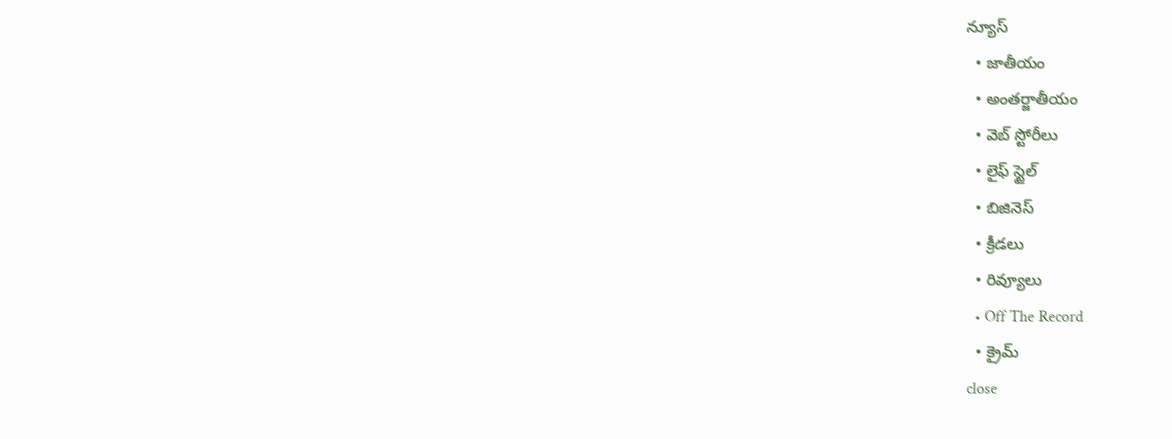న్యూస్
  • జాతీయం
  • అంతర్జాతీయం
  • వెబ్ స్టోరీలు
  • లైఫ్ స్టైల్
  • బిజినెస్‌
  • క్రీడలు
  • రివ్యూలు
  • Off The Record
  • క్రైమ్
close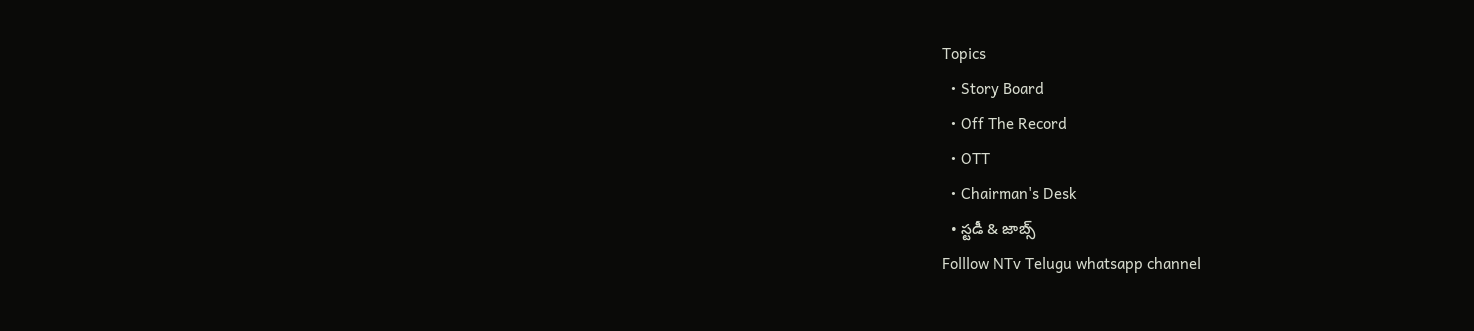Topics
  • Story Board
  • Off The Record
  • OTT
  • Chairman's Desk
  • స్టడీ & జాబ్స్
Folllow NTv Telugu whatsapp channel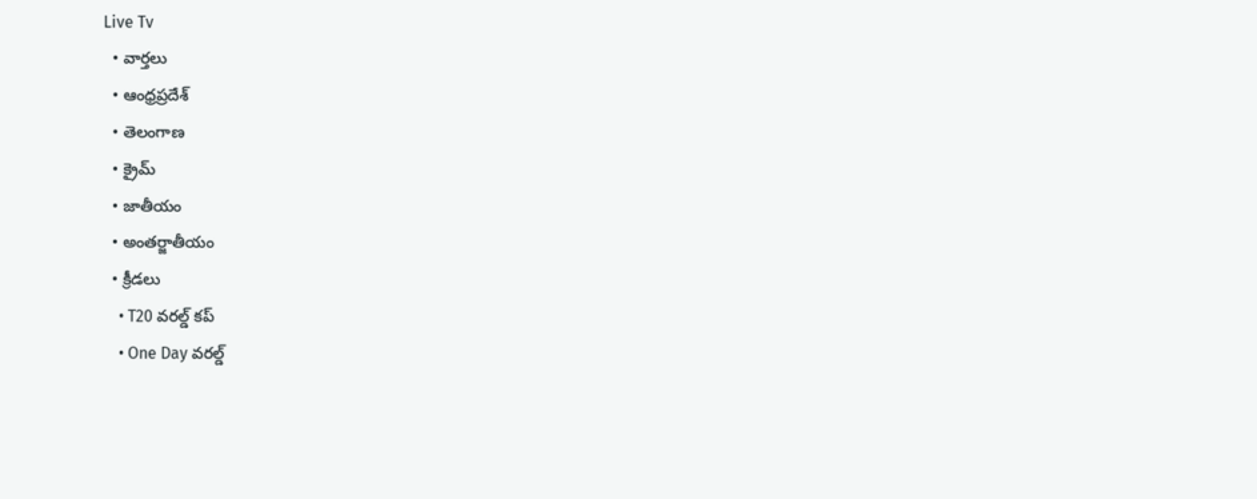Live Tv
  • వార్తలు
  • ఆంధ్రప్రదేశ్
  • తెలంగాణ
  • క్రైమ్
  • జాతీయం
  • అంతర్జాతీయం
  • క్రీడలు
    • T20 వరల్డ్ కప్
    • One Day వరల్డ్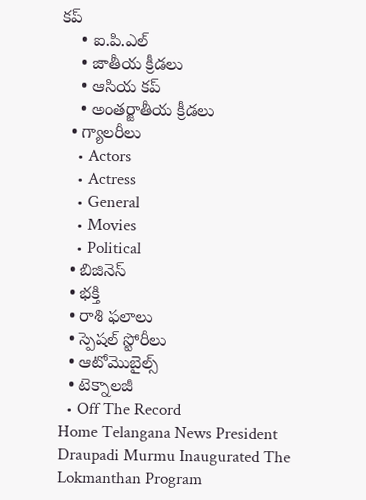కప్
    • ఐ.పి.ఎల్
    • జాతీయ క్రీడలు
    • ఆసియ కప్
    • అంతర్జాతీయ క్రీడలు
  • గ్యాలరీలు
    • Actors
    • Actress
    • General
    • Movies
    • Political
  • బిజినెస్‌
  • భక్తి
  • రాశి ఫలాలు
  • స్పెషల్‌ స్టోరీలు
  • ఆటోమొబైల్స్
  • టెక్నాలజీ
  • Off The Record
Home Telangana News President Draupadi Murmu Inaugurated The Lokmanthan Program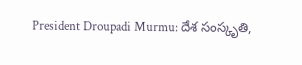President Droupadi Murmu: దేశ సంస్కృతి,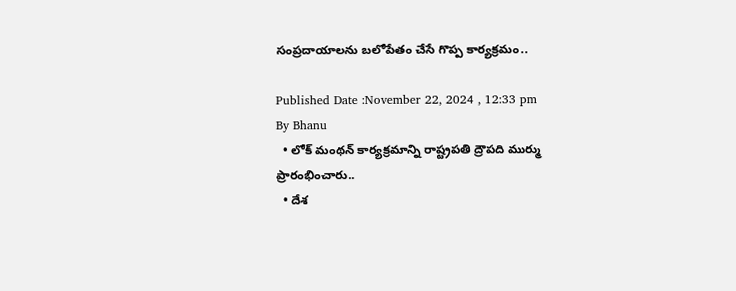సంప్రదాయాలను బలోపేతం చేసే గొప్ప కార్యక్రమం..

Published Date :November 22, 2024 , 12:33 pm
By Bhanu
  • లోక్‌ మంథన్ కార్యక్రమాన్ని రాష్ట్రపతి ద్రౌపది ముర్ము ప్రారంభించారు..
  • దేశ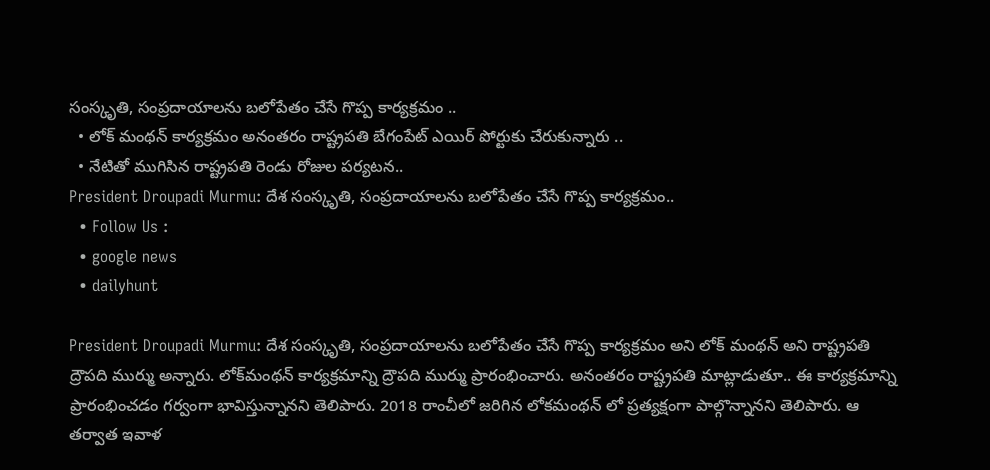సంస్కృతి, సంప్రదాయాలను బలోపేతం చేసే గొప్ప కార్యక్రమం ..
  • లోక్ మంథన్ కార్యక్రమం అనంతరం రాష్ట్రపతి బేగంపేట్ ఎయిర్ పోర్టుకు చేరుకున్నారు ..
  • నేటితో ముగిసిన రాష్ట్రపతి రెండు రోజుల పర్యటన..
President Droupadi Murmu: దేశ సంస్కృతి, సంప్రదాయాలను బలోపేతం చేసే గొప్ప కార్యక్రమం..
  • Follow Us :
  • google news
  • dailyhunt

President Droupadi Murmu: దేశ సంస్కృతి, సంప్రదాయాలను బలోపేతం చేసే గొప్ప కార్యక్రమం అని లోక్ మంథన్ అని రాష్ట్రపతి ద్రౌపది ముర్ము అన్నారు. లోక్‌మంథన్ కార్యక్రమాన్ని ద్రౌపది ముర్ము ప్రారంభించారు. అనంతరం రాష్ట్రపతి మాట్లాడుతూ.. ఈ కార్యక్రమాన్ని ప్రారంభించడం గర్వంగా భావిస్తున్నానని తెలిపారు. 2018 రాంచీలో జరిగిన లోకమంథన్ లో ప్రత్యక్షంగా పాల్గొన్నానని తెలిపారు. ఆ తర్వాత ఇవాళ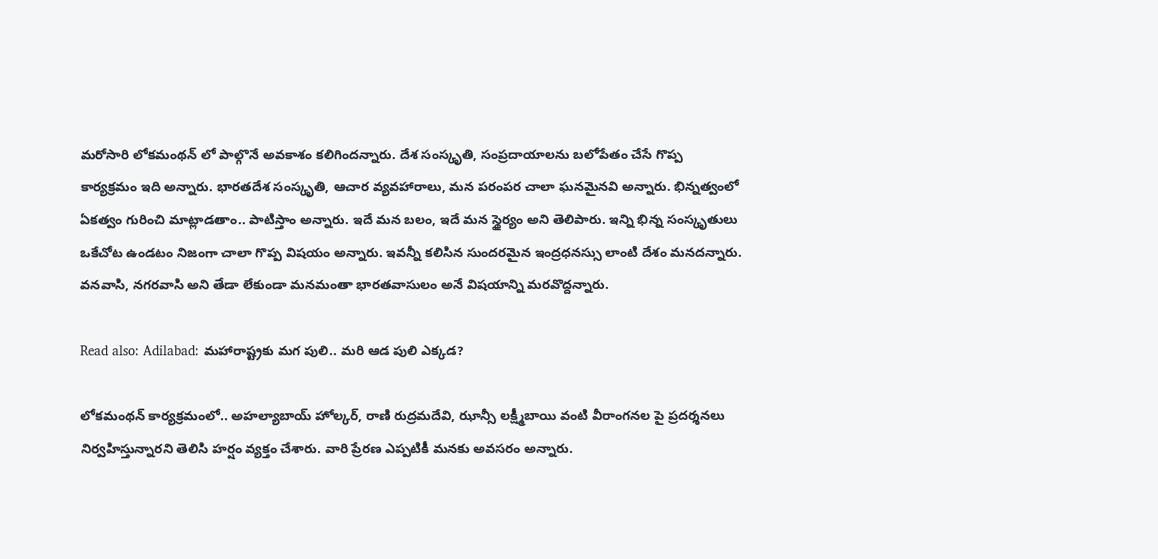మరోసారి లోకమంథన్ లో పాల్గొనే అవకాశం కలిగిందన్నారు. దేశ సంస్కృతి, సంప్రదాయాలను బలోపేతం చేసే గొప్ప కార్యక్రమం ఇది అన్నారు. భారతదేశ సంస్కృతి, ఆచార వ్యవహారాలు, మన పరంపర చాలా ఘనమైనవి అన్నారు. భిన్నత్వంలో ఏకత్వం గురించి మాట్లాడతాం.. పాటిస్తాం అన్నారు. ఇదే మన బలం, ఇదే మన స్థైర్యం అని తెలిపారు. ఇన్ని భిన్న సంస్కృతులు ఒకేచోట ఉండటం నిజంగా చాలా గొప్ప విషయం అన్నారు. ఇవన్నీ కలిసిన సుందరమైన ఇంద్రధనస్సు లాంటి దేశం మనదన్నారు. వనవాసి, నగరవాసి అని తేడా లేకుండా మనమంతా భారతవాసులం అనే విషయాన్ని మరవొద్దన్నారు.

Read also: Adilabad: మహారాష్ట్రకు మగ పులి.. మరి ఆడ పులి ఎక్కడ?

లోకమంథన్ కార్యక్రమంలో.. అహల్యాబాయ్ హోల్కర్, రాణి రుద్రమదేవి, ఝాన్సీ లక్ష్మీబాయి వంటి వీరాంగనల పై ప్రదర్శనలు నిర్వహిస్తున్నారని తెలిసి హర్షం వ్యక్తం చేశారు. వారి ప్రేరణ ఎప్పటికీ మనకు అవసరం అన్నారు.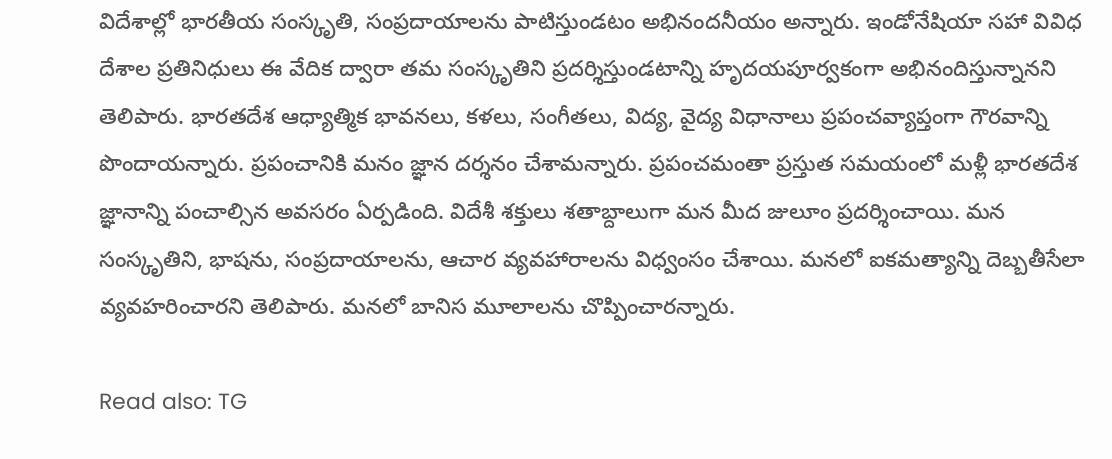విదేశాల్లో భారతీయ సంస్కృతి, సంప్రదాయాలను పాటిస్తుండటం అభినందనీయం అన్నారు. ఇండోనేషియా సహా వివిధ దేశాల ప్రతినిధులు ఈ వేదిక ద్వారా తమ సంస్కృతిని ప్రదర్శిస్తుండటాన్ని హృదయపూర్వకంగా అభినందిస్తున్నానని తెలిపారు. భారతదేశ ఆధ్యాత్మిక భావనలు, కళలు, సంగీతలు, విద్య, వైద్య విధానాలు ప్రపంచవ్యాప్తంగా గౌరవాన్ని పొందాయన్నారు. ప్రపంచానికి మనం జ్ఞాన దర్శనం చేశామన్నారు. ప్రపంచమంతా ప్రస్తుత సమయంలో మళ్లీ భారతదేశ జ్ఞానాన్ని పంచాల్సిన అవసరం ఏర్పడింది. విదేశీ శక్తులు శతాబ్దాలుగా మన మీద జులూం ప్రదర్శించాయి. మన సంస్కృతిని, భాషను, సంప్రదాయాలను, ఆచార వ్యవహారాలను విధ్వంసం చేశాయి. మనలో ఐకమత్యాన్ని దెబ్బతీసేలా వ్యవహరించారని తెలిపారు. మనలో బానిస మూలాలను చొప్పించారన్నారు.

Read also: TG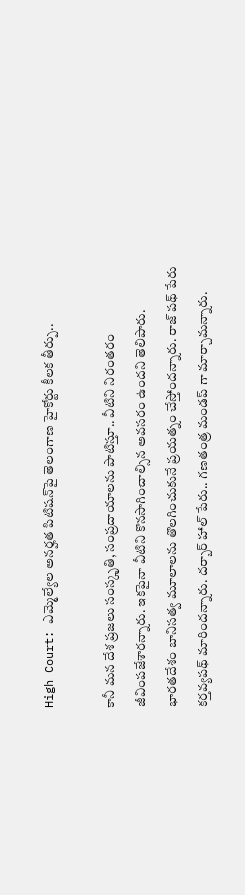High Court: ఎమ్మెల్యేల అనర్హత పిటిషన్‌పై తెలంగాణ హైకోర్టు కీలక తీర్పు..

కానీ మన దేశ ప్రజలు సంస్కృతి, సంప్రదాయాలను పాటిస్తూ.. వీటిని నిరంతరం జీవింపజేశారన్నారు. ఇకపైనా వీటిని కొనసాగించాల్సిన అవసరం ఉందని తెలిపారు. భారతదేశం బానిసత్వ మూలాలను తొలగించుకునే ప్రయత్నం చేస్తోందన్నారు. రాజ్ పథ్ పేరు కర్తవ్యపథ్ మారిందన్నారు. దర్బార్ హాల్ పేరు.. గణతంత్ర మండప్ గా మార్చామన్నారు.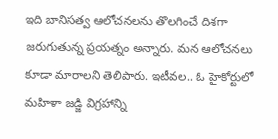ఇది బానిసత్వ ఆలోచనలను తొలగించే దిశగా జరుగుతున్న ప్రయత్నం అన్నారు. మన ఆలోచనలు కూడా మారాలని తెలిపారు. ఇటీవల.. ఓ హైకోర్టులో మహిళా జడ్జి విగ్రహాన్ని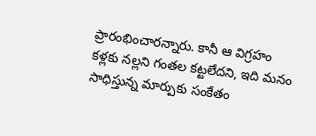ప్రారంభించారన్నారు. కానీ ఆ విగ్రహం కళ్లకు నల్లని గంతల కట్టలేదని, ఇది మనం సాధిస్తున్న మార్పుకు సంకేతం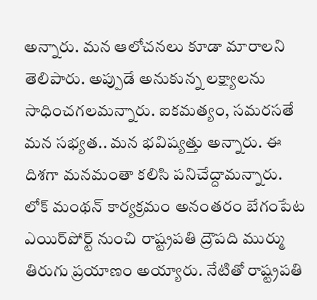అన్నారు. మన ఆలోచనలు కూడా మారాలని తెలిపారు. అప్పుడే అనుకున్న లక్ష్యాలను సాధించగలమన్నారు. ఐకమత్యం, సమరసతే మన సభ్యత.. మన భవిష్యత్తు అన్నారు. ఈ దిశగా మనమంతా కలిసి పనిచేద్దామన్నారు. లోక్ మంథన్ కార్యక్రమం అనంతరం బేగంపేట ఎయిర్‌పోర్ట్‌ నుంచి రాష్ట్రపతి ద్రౌపది ముర్ము తిరుగు ప్రయాణం అయ్యారు. నేటితో రాష్ట్రపతి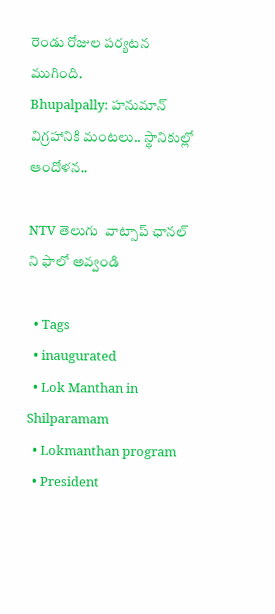రెండు రోజుల పర్యటన ముగింది.
Bhupalpally: హనుమాన్ విగ్రహానికి మంటలు.. స్థానికుల్లో ఆందోళన‌..

NTV తెలుగు  వాట్సాప్ ఛానల్ ని ఫాలో అవ్వండి

  • Tags
  • inaugurated
  • Lok Manthan in Shilparamam
  • Lokmanthan program
  • President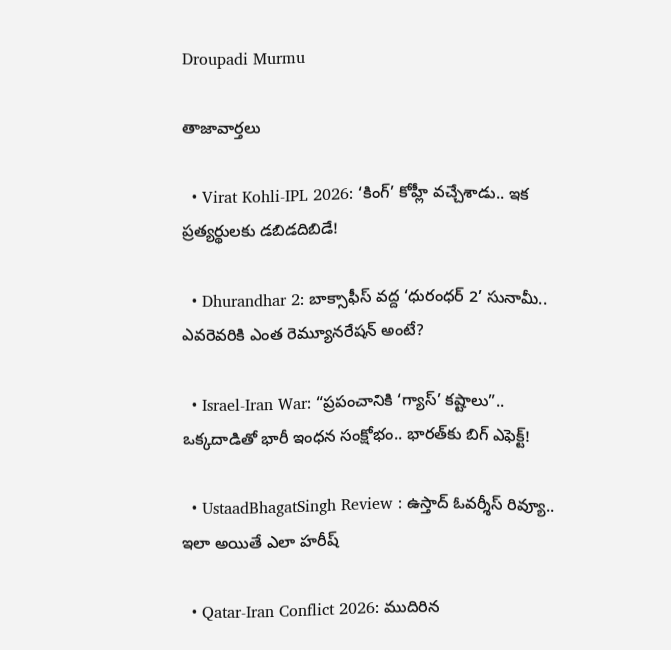Droupadi Murmu

తాజావార్తలు

  • Virat Kohli-IPL 2026: ‘కింగ్’ కోహ్లీ వచ్చేశాడు.. ఇక ప్రత్యర్థులకు డబిడదిబిడే!

  • Dhurandhar 2: బాక్సాఫీస్ వద్ద ‘ధురంధర్ 2’ సునామీ.. ఎవరెవరికి ఎంత రెమ్యూనరేషన్ అంటే?

  • Israel-Iran War: “ప్రపంచానికి ‘గ్యాస్’ కష్టాలు”.. ఒక్కదాడితో భారీ ఇంధన సంక్షోభం.. భారత్‌కు బిగ్ ఎఫెక్ట్!

  • UstaadBhagatSingh Review : ఉస్తాద్ ఓవర్శీస్ రివ్యూ.. ఇలా అయితే ఎలా హరీష్

  • Qatar-Iran Conflict 2026: ముదిరిన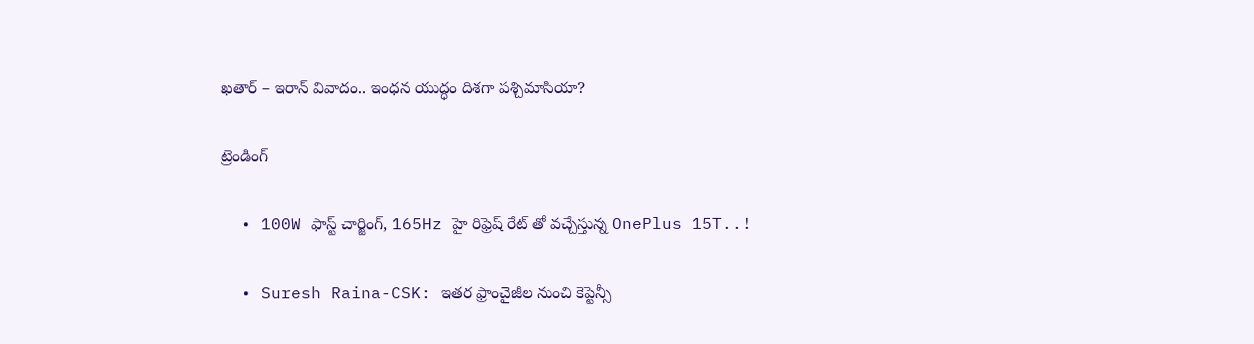ఖతార్ – ఇరాన్ వివాదం.. ఇంధన యుద్ధం దిశగా పశ్చిమాసియా?

ట్రెండింగ్‌

  • 100W ఫాస్ట్ చార్జింగ్, 165Hz హై రిఫ్రెష్ రేట్ తో వచ్చేస్తున్న OnePlus 15T..!

  • Suresh Raina-CSK: ఇతర ఫ్రాంచైజీల నుంచి కెప్టెన్సీ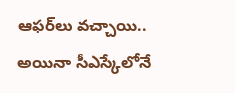ఆఫర్‌లు వచ్చాయి.. అయినా సీఎస్కేలోనే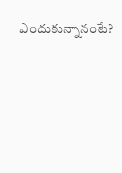ఎందుకున్నానంటే?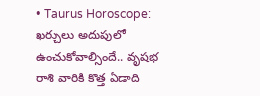• Taurus Horoscope: ఖర్చులు అదుపులో ఉంచుకోవాల్సిందే.. వృషభ రాశి వారికి కొత్త ఏడాది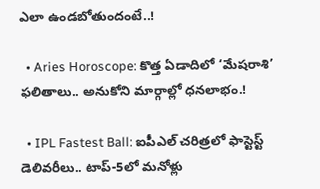ఎలా ఉండబోతుందంటే..!

  • Aries Horoscope: కొత్త ఏడాదిలో ‘మేషరాశి’ ఫలితాలు.. అనుకోని మార్గాల్లో ధనలాభం.!

  • IPL Fastest Ball: ఐపీఎల్ చరిత్రలో ఫాస్టెస్ట్ డెలివరీలు.. టాప్-5లో మనోళ్లు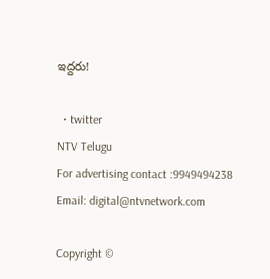ఇద్దరు!

  • twitter
NTV Telugu
For advertising contact :9949494238
Email: digital@ntvnetwork.com

Copyright ©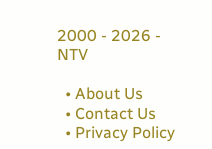2000 - 2026 - NTV

  • About Us
  • Contact Us
  • Privacy Policy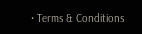• Terms & Conditions